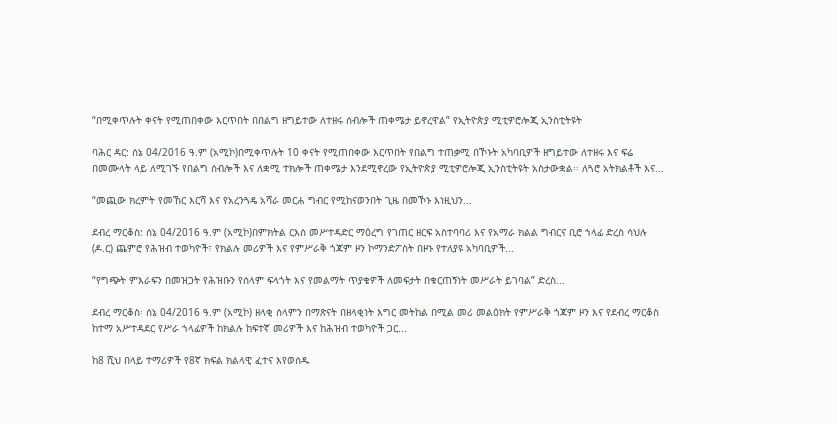“በሚቀጥሉት ቀናት የሚጠበቀው እርጥበት በበልግ ዘግይተው ለተዘሩ ሰብሎች ጠቀሜታ ይኖረዋል” የኢትዮጵያ ሚቲዎሮሎጂ ኢንስቲትዩት

ባሕር ዳር: ሰኔ 04/2016 ዓ.ም (አሚኮ)በሚቀጥሉት 10 ቀናት የሚጠበቀው እርጥበት የበልግ ተጠቃሚ በኾኑት አካባቢዎች ዘግይተው ለተዘሩ እና ፍሬ በመሙላት ላይ ለሚገኙ የበልግ ሰብሎች እና ለቋሚ ተክሎች ጠቀሜታ እንደሚኖረው የኢትዮጵያ ሚቲዎሮሎጂ ኢንስቲትዩት አስታውቋል፡፡ ለጓሮ አትክልቶች እና...

“መጪው ክረምት የመኸር እርሻ እና የአረንጓዴ አሻራ መርሐ ግብር የሚከናወንበት ጊዜ በመኾኑ እነዚህን...

ደብረ ማርቆስ: ሰኔ 04/2016 ዓ.ም (አሚኮ)በምክትል ርእሰ መሥተዳድር ማዕረግ የገጠር ዘርፍ አስተባባሪ እና የአማራ ክልል ግብርና ቢሮ ኀላፊ ድረስ ሳህሉ (ዶ.ር) ጨምሮ የሕዝብ ተወካዮች፣ የክልሉ መሪዎች እና የምሥራቅ ጎጃም ዞን ኮማንድፖስት በዞኑ የተለያዩ አካባቢዎች...

“የግጭት ምእራፍን በመዝጋት የሕዝቡን የሰላም ፍላጎት እና የመልማት ጥያቄዎች ለመፍታት በቁርጠኝነት መሥራት ይገባል” ድረስ...

ደብረ ማርቆስ፡ ሰኔ 04/2016 ዓ.ም (አሚኮ) ዘላቂ ሰላምን በማጽናት በዘላቂነት እግር መትከል በሚል መሪ መልዕክት የምሥራቅ ጎጃም ዞን እና የደብረ ማርቆስ ከተማ አሥተዳደር የሥራ ኀላፊዎች ከክልሉ ከፍተኛ መሪዎች እና ከሕዝብ ተወካዮች ጋር...

ከ8 ሺህ በላይ ተማሪዎች የ8ኛ ክፍል ክልላዊ ፈተና እየወሰዱ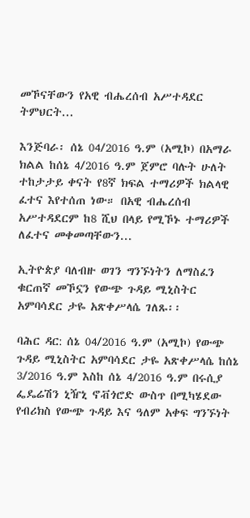መኾናቸውን የአዊ ብሔረሰብ አሥተዳደር ትምህርት...

እንጅባራ፡ ሰኔ 04/2016 ዓ.ም (አሚኮ) በአማራ ክልል ከሰኔ 4/2016 ዓ.ም ጀምሮ ባሉት ሁለት ተከታታይ ቀናት የ8ኛ ክፍል ተማሪዎች ክልላዊ ፈተና እየተሰጠ ነው። በአዊ ብሔረሰብ አሥተዳደርም ከ8 ሺህ በላይ የሚኾኑ ተማሪዎች ለፈተና መቀመጣቸውን...

ኢትዮጵያ ባለብዙ ወገን ግንኙነትን ለማስፈን ቁርጠኛ መኾኗን የውጭ ጉዳይ ሚኒስትር አምባሳደር ታዬ አጽቀሥላሴ ገለጹ፡፡

ባሕር ዳር: ሰኔ 04/2016 ዓ.ም (አሚኮ) የውጭ ጉዳይ ሚኒስትር አምባሳደር ታዬ አጽቀሥላሴ ከሰኔ 3/2016 ዓ.ም እስከ ሰኔ 4/2016 ዓ.ም በሩሲያ ፌዴሬሽን ኒዥኒ ኖቭጎሮድ ውስጥ በሚካሄደው የብሪክስ የውጭ ጉዳይ እና ዓለም አቀፍ ግንኙነት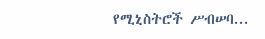የሚኒስትሮች ሥብሠባ...